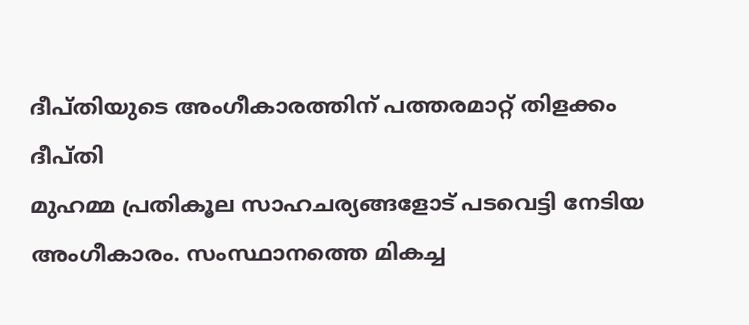ദീപ്തിയുടെ അംഗീകാരത്തിന് പത്തരമാറ്റ് തിളക്കം
ദീപ്തി
മുഹമ്മ പ്രതികൂല സാഹചര്യങ്ങളോട് പടവെട്ടി നേടിയ അംഗീകാരം. സംസ്ഥാനത്തെ മികച്ച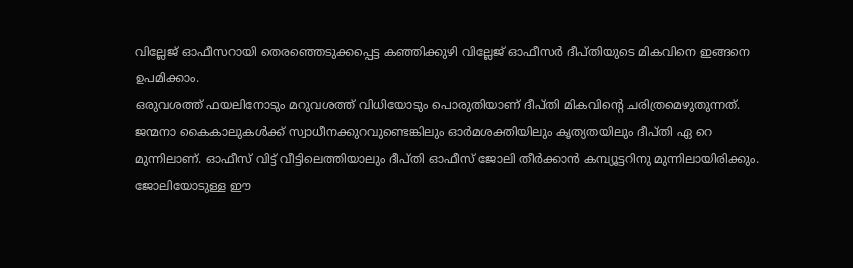വില്ലേജ് ഓഫീസറായി തെരഞ്ഞെടുക്കപ്പെട്ട കഞ്ഞിക്കുഴി വില്ലേജ് ഓഫീസർ ദീപ്തിയുടെ മികവിനെ ഇങ്ങനെ ഉപമിക്കാം.
ഒരുവശത്ത് ഫയലിനോടും മറുവശത്ത് വിധിയോടും പൊരുതിയാണ് ദീപ്തി മികവിന്റെ ചരിത്രമെഴുതുന്നത്. ജന്മനാ കൈകാലുകൾക്ക് സ്വാധീനക്കുറവുണ്ടെങ്കിലും ഓർമശക്തിയിലും കൃത്യതയിലും ദീപ്തി ഏ റെ മുന്നിലാണ്. ഓഫീസ് വിട്ട് വീട്ടിലെത്തിയാലും ദീപ്തി ഓഫീസ് ജോലി തീർക്കാൻ കമ്പ്യൂട്ടറിനു മുന്നിലായിരിക്കും. ജോലിയോടുള്ള ഈ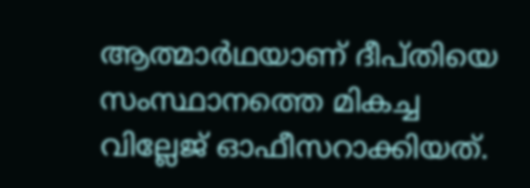ആത്മാർഥയാണ് ദീപ്തിയെ സംസ്ഥാനത്തെ മികച്ച വില്ലേജ് ഓഫീസറാക്കിയത്.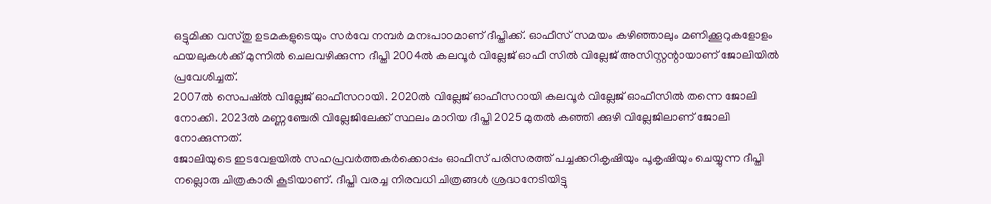ഒട്ടുമിക്ക വസ്തു ഉടമകളുടെയും സർവേ നമ്പർ മനഃപാഠമാണ് ദീപ്തിക്ക്. ഓഫീസ് സമയം കഴിഞ്ഞാലും മണിക്കൂറുകളോളം ഫയലുകൾക്ക് മുന്നിൽ ചെലവഴിക്കുന്ന ദീപ്തി 2004ൽ കലവൂർ വില്ലേജ് ഓഫീ സിൽ വില്ലേജ് അസിസ്റ്റന്റായാണ് ജോലിയിൽ പ്രവേശിച്ചത്.
2007ൽ സെപഷ്ൽ വില്ലേജ് ഓഫീസറായി. 2020ൽ വില്ലേജ് ഓഫീസറായി കലവൂർ വില്ലേജ് ഓഫീസിൽ തന്നെ ജോലി നോക്കി. 2023ൽ മണ്ണഞ്ചേരി വില്ലേജിലേക്ക് സ്ഥലം മാറിയ ദീപ്തി 2025 മുതൽ കഞ്ഞി ക്കുഴി വില്ലേജിലാണ് ജോലി നോക്കുന്നത്.
ജോലിയുടെ ഇടവേളയിൽ സഹപ്രവർത്തകർക്കൊപ്പം ഓഫീസ് പരിസരത്ത് പച്ചക്കറികൃഷിയും പൂകൃഷിയും ചെയ്യുന്ന ദീപ്തി നല്ലൊരു ചിത്രകാരി കൂടിയാണ്. ദീപ്തി വരച്ച നിരവധി ചിത്രങ്ങൾ ശ്രദ്ധനേടിയിട്ടു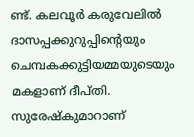ണ്ട്. കലവൂർ കരുവേലിൽ ദാസപ്പക്കുറുപ്പിന്റെയും ചെമ്പകക്കുട്ടിയമ്മയുടെയും മകളാണ് ദീപ്തി. സുരേഷ്കുമാറാണ്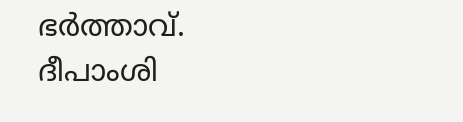ഭർത്താവ്. ദീപാംശി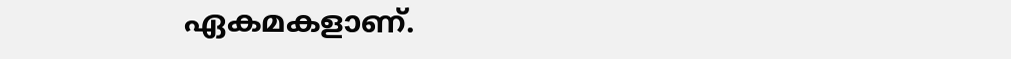ഏകമകളാണ്.